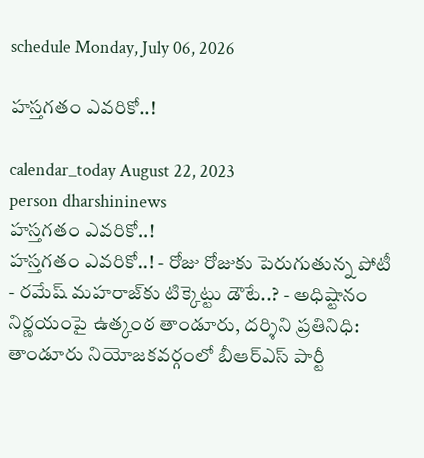schedule Monday, July 06, 2026

హస్తగతం ఎవరికో..!

calendar_today August 22, 2023
person dharshininews
హస్తగతం ఎవరికో..!
హస్తగతం ఎవరికో..! - రోజు రోజుకు పెరుగుతున్న పోటీ - రమేష్ మహరాజ్‌కు టిక్కెట్టు డౌటే..? - అధిష్టానం నిర్ణయంపై ఉత్కంఠ తాండూరు, దర్శిని ప్రతినిధి: తాండూరు నియోజకవర్గంలో బీఆర్ఎస్ పార్టీ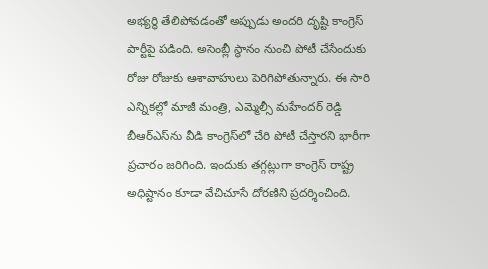అభ్యర్థి తేలిపోవడంతో అప్పుడు అందరి దృష్టి కాంగ్రెస్ పార్టీపై పడింది. అసెంబ్లీ స్థానం నుంచి పోటీ చేసేందుకు రోజు రోజుకు ఆశావాహులు పెరిగిపోతున్నారు. ఈ సారి ఎన్నికల్లో మాజీ మంత్రి, ఎమ్మెల్సీ మహేందర్ రెడ్డి బీఆర్ఎస్‌ను వీడి కాంగ్రెస్‌లో చేరి పోటీ చేస్తారని భారీగా ప్రచారం జరిగింది. ఇందుకు తగ్గట్లుగా కాంగ్రెస్ రాష్ట్ర అధిష్టానం కూడా వేచిచూసే దోరణిని ప్రదర్శించింది.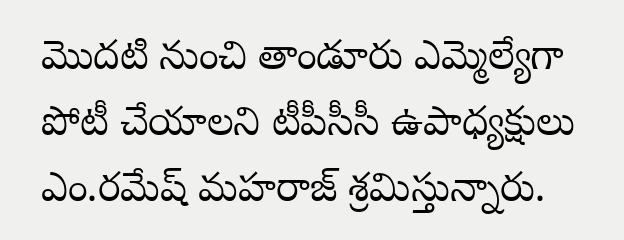మొదటి నుంచి తాండూరు ఎమ్మెల్యేగా పోటీ చేయాలని టీపీసీసీ ఉపాధ్యక్షులు ఎం.రమేష్‌ మహరాజ్ శ్రమిస్తున్నారు.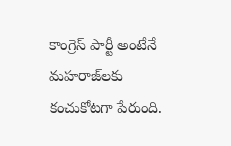కాంగ్రెస్ పార్టీ అంటేనే మహరాజ్‌లకు కంచుకోటగా పేరుంది.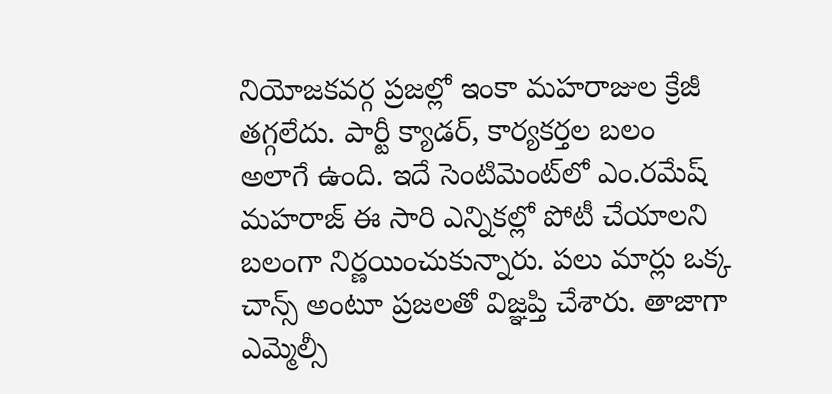నియోజకవర్గ ప్రజల్లో ఇంకా మహరాజుల క్రేజీ తగ్గలేదు. పార్టీ క్యాడర్, కార్యకర్తల బలం అలాగే ఉంది. ఇదే సెంటిమెంట్‌లో ఎం.రమేష్‌ మహరాజ్ ఈ సారి ఎన్నికల్లో పోటీ చేయాలని బలంగా నిర్ణయించుకున్నారు. పలు మార్లు ఒక్క చాన్స్‌ అంటూ ప్రజలతో విజ్ఞప్తి చేశారు. తాజాగా ఎమ్మెల్సీ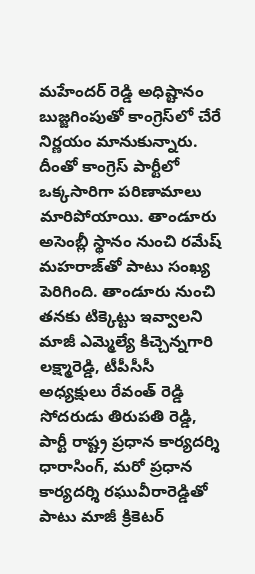మహేందర్ రెడ్డి అధిష్టానం బుజ్జగింపుతో కాంగ్రెస్‌లో చేరే నిర్ణయం మానుకున్నారు. దీంతో కాంగ్రెస్ పార్టీలో ఒక్కసారిగా పరిణామాలు మారిపోయాయి. తాండూరు అసెంబ్లీ స్థానం నుంచి రమేష్‌ మహరాజ్‌తో పాటు సంఖ్య పెరిగింది. తాండూరు నుంచి తనకు టిక్కెట్టు ఇవ్వాలని మాజీ ఎమ్మెల్యే కిచ్చెన్నగారి లక్ష్మారెడ్డి, టీపీసీసీ అధ్యక్షులు రేవంత్ రెడ్డి సోదరుడు తిరుపతి రెడ్డి, పార్టీ రాష్ట్ర ప్రధాన కార్యదర్శి ధారాసింగ్, మరో ప్రధాన కార్యదర్శి రఘువీరారెడ్డితో పాటు మాజీ క్రికెటర్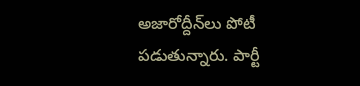అజారోద్దీన్‌లు పోటీ పడుతున్నారు. పార్టీ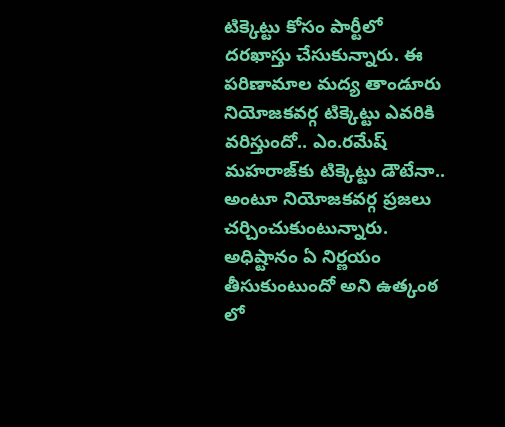టిక్కెట్టు కోసం పార్టీలో దరఖాస్తు చేసుకున్నారు. ఈ పరిణామాల మద్య తాండూరు నియోజకవర్గ టిక్కెట్టు ఎవరికి వరిస్తుందో.. ఎం.రమేష్‌ మహరాజ్‌కు టిక్కెట్టు డౌటేనా.. అంటూ నియోజకవర్గ ప్రజలు చర్చించుకుంటున్నారు. అధిష్టానం ఏ నిర్ణయం తీసుకుంటుందో అని ఉత్కంఠ లో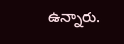ఉన్నారు.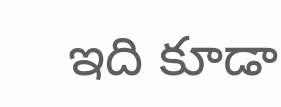ఇది కూడా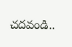చదవండి..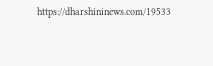https://dharshininews.com/19533